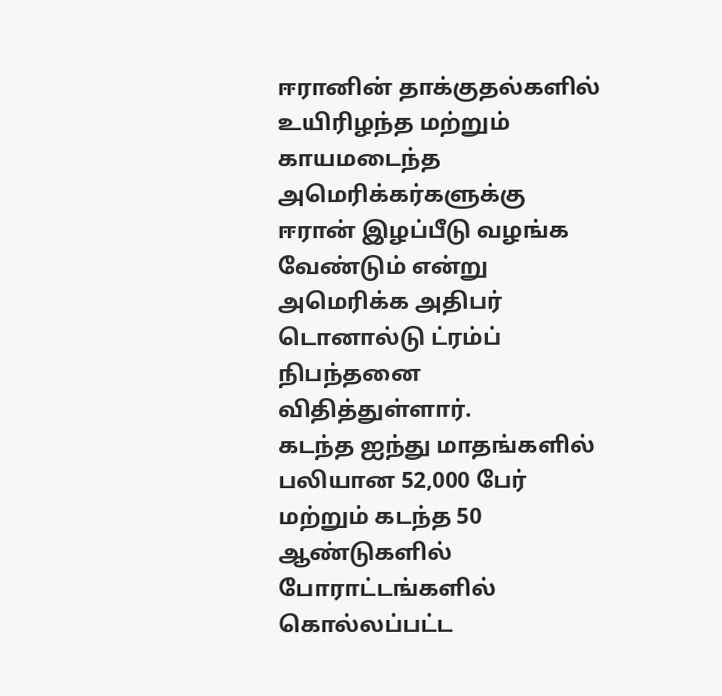ஈரானின் தாக்குதல்களில் உயிரிழந்த மற்றும் காயமடைந்த அமெரிக்கர்களுக்கு ஈரான் இழப்பீடு வழங்க வேண்டும் என்று அமெரிக்க அதிபர் டொனால்டு ட்ரம்ப் நிபந்தனை விதித்துள்ளார்.
கடந்த ஐந்து மாதங்களில் பலியான 52,000 பேர் மற்றும் கடந்த 50 ஆண்டுகளில் போராட்டங்களில் கொல்லப்பட்ட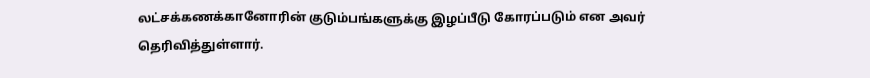லட்சக்கணக்கானோரின் குடும்பங்களுக்கு இழப்பீடு கோரப்படும் என அவர் தெரிவித்துள்ளார்.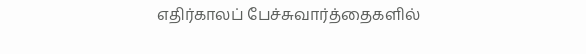எதிர்காலப் பேச்சுவார்த்தைகளில்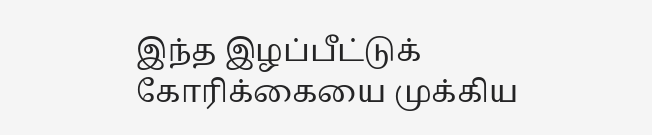இந்த இழப்பீட்டுக் கோரிக்கையை முக்கிய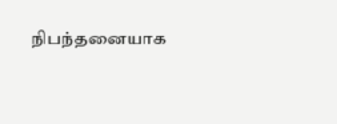நிபந்தனையாக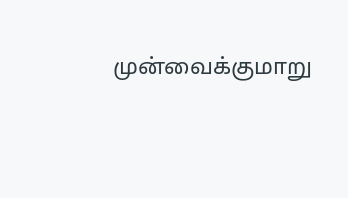முன்வைக்குமாறு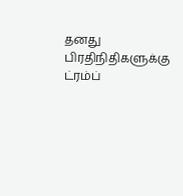தனது பிரதிநிதிகளுக்கு ட்ரம்ப்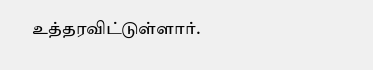உத்தரவிட்டுள்ளார்.